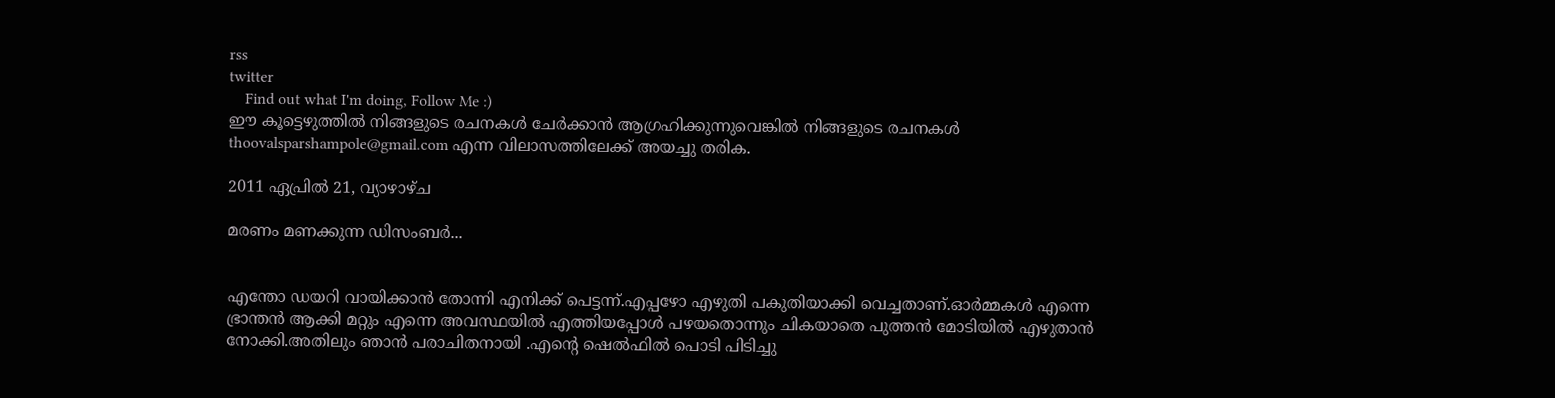rss
twitter
    Find out what I'm doing, Follow Me :)
ഈ കൂട്ടെഴുത്തില്‍ നിങ്ങളുടെ രചനകള്‍ ചേര്‍ക്കാന്‍ ആഗ്രഹിക്കുന്നുവെങ്കില്‍ നിങ്ങളുടെ രചനകള്‍ thoovalsparshampole@gmail.com എന്ന വിലാസത്തിലേക്ക് അയച്ചു തരിക.

2011 ഏപ്രിൽ 21, വ്യാഴാഴ്‌ച

മരണം മണക്കുന്ന ഡിസംബര്‍...


എന്തോ ഡയറി വായിക്കാന്‍ തോന്നി എനിക്ക് പെട്ടന്ന്.എപ്പഴോ എഴുതി പകുതിയാക്കി വെച്ചതാണ്.ഓര്‍മ്മകള്‍ എന്നെ ഭ്രാന്തന്‍ ആക്കി മറ്റും എന്നെ അവസ്ഥയില്‍ എത്തിയപ്പോള്‍ പഴയതൊന്നും ചികയാതെ പുത്തന്‍ മോടിയില്‍ എഴുതാന്‍ നോക്കി.അതിലും ഞാന്‍ പരാചിതനായി .എന്റെ ഷെല്‍ഫില്‍ പൊടി പിടിച്ചു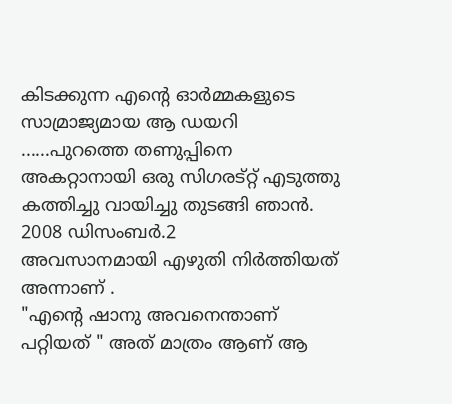കിടക്കുന്ന എന്റെ ഓര്‍മ്മകളുടെ സാമ്രാജ്യമായ ആ ഡയറി ......പുറത്തെ തണുപ്പിനെ അകറ്റാനായി ഒരു സിഗരട്റ്റ് എടുത്തു കത്തിച്ചു വായിച്ചു തുടങ്ങി ഞാന്‍.
2008 ഡിസംബര്‍.2
അവസാനമായി എഴുതി നിര്‍ത്തിയത് അന്നാണ് .
"എന്റെ ഷാനു അവനെന്താണ് പറ്റിയത് " അത് മാത്രം ആണ് ആ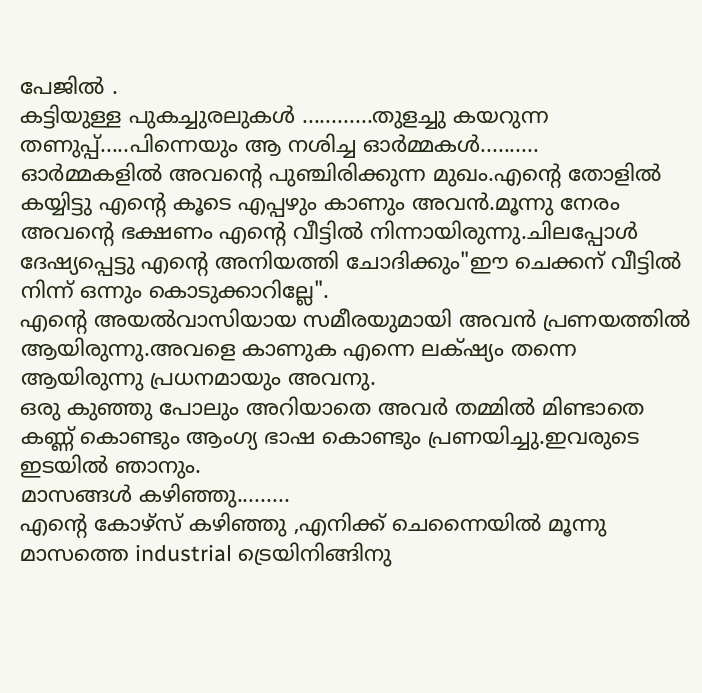പേജില്‍ .
കട്ടിയുള്ള പുകച്ചുരലുകള്‍ ............തുളച്ചു കയറുന്ന തണുപ്പ്.....പിന്നെയും ആ നശിച്ച ഓര്‍മ്മകള്‍..........
ഓര്‍മ്മകളില്‍ അവന്റെ പുഞ്ചിരിക്കുന്ന മുഖം.എന്റെ തോളില്‍ കയ്യിട്ടു എന്റെ കൂടെ എപ്പഴും കാണും അവന്‍.മൂന്നു നേരം അവന്റെ ഭക്ഷണം എന്റെ വീട്ടില്‍ നിന്നായിരുന്നു.ചിലപ്പോള്‍ ദേഷ്യപ്പെട്ടു എന്റെ അനിയത്തി ചോദിക്കും"ഈ ചെക്കന് വീട്ടില്‍ നിന്ന് ഒന്നും കൊടുക്കാറില്ലേ".
എന്റെ അയല്‍വാസിയായ സമീരയുമായി അവന്‍ പ്രണയത്തില്‍ ആയിരുന്നു.അവളെ കാണുക എന്നെ ലക്‌ഷ്യം തന്നെ ആയിരുന്നു പ്രധനമായും അവനു.
ഒരു കുഞ്ഞു പോലും അറിയാതെ അവര്‍ തമ്മില്‍ മിണ്ടാതെ കണ്ണ് കൊണ്ടും ആംഗ്യ ഭാഷ കൊണ്ടും പ്രണയിച്ചു.ഇവരുടെ ഇടയില്‍ ഞാനും.
മാസങ്ങള്‍ കഴിഞ്ഞു.........
എന്റെ കോഴ്സ് കഴിഞ്ഞു ,എനിക്ക് ചെന്നൈയില്‍ മൂന്നു മാസത്തെ industrial ട്രെയിനിങ്ങിനു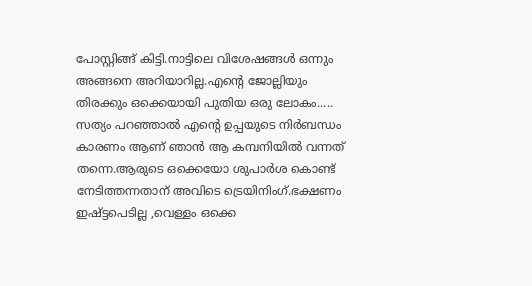പോസ്റ്റിങ്ങ്‌ കിട്ടി.നാട്ടിലെ വിശേഷങ്ങള്‍ ഒന്നും അങ്ങനെ അറിയാറില്ല.എന്റെ ജോല്ലിയും തിരക്കും ഒക്കെയായി പുതിയ ഒരു ലോകം..... സത്യം പറഞ്ഞാല്‍ എന്റെ ഉപ്പയുടെ നിര്‍ബന്ധം കാരണം ആണ് ഞാന്‍ ആ കമ്പനിയില്‍ വന്നത് തന്നെ.ആരുടെ ഒക്കെയോ ശുപാര്‍ശ കൊണ്ട് നേടിത്തന്നതാന് അവിടെ ട്രെയിനിംഗ്.ഭക്ഷണം ഇഷ്ട്ടപെടില്ല ,വെള്ളം ഒക്കെ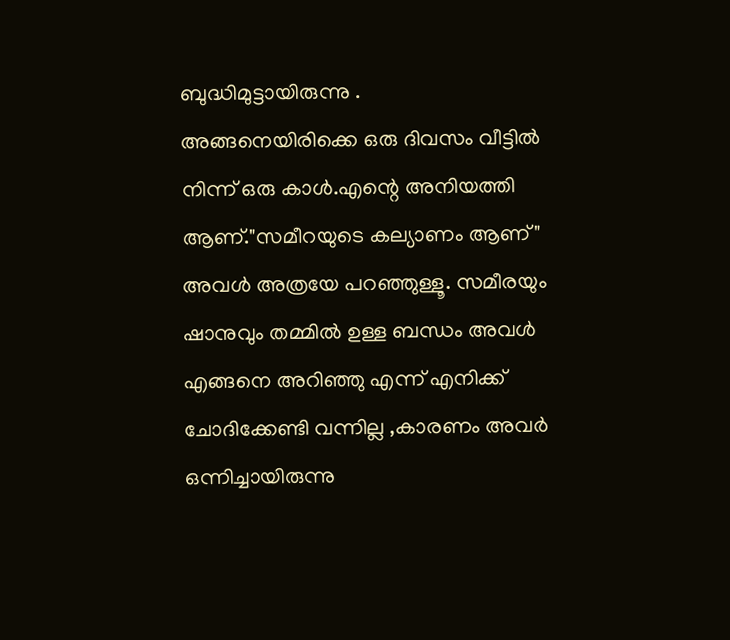ബുദ്ധിമുട്ടായിരുന്നു .
അങ്ങനെയിരിക്കെ ഒരു ദിവസം വീട്ടില്‍ നിന്ന് ഒരു കാള്‍.എന്റെ അനിയത്തി ആണ്."സമീറയുടെ കല്യാണം ആണ്"
അവള്‍ അത്രയേ പറഞ്ഞുള്ളൂ. സമീരയും ഷാനുവും തമ്മില്‍ ഉള്ള ബന്ധം അവള്‍ എങ്ങനെ അറിഞ്ഞു എന്ന് എനിക്ക് ചോദിക്കേണ്ടി വന്നില്ല ,കാരണം അവര്‍ ഒന്നിച്ചായിരുന്നു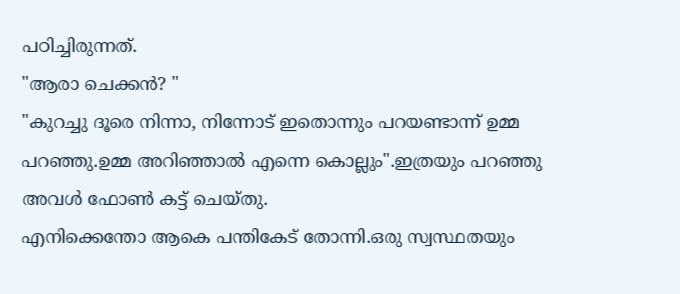പഠിച്ചിരുന്നത്.
"ആരാ ചെക്കന്‍? "
"കുറച്ചു ദൂരെ നിന്നാ, നിന്നോട് ഇതൊന്നും പറയണ്ടാന്ന് ഉമ്മ പറഞ്ഞു.ഉമ്മ അറിഞ്ഞാല്‍ എന്നെ കൊല്ലും".ഇത്രയും പറഞ്ഞു അവള്‍ ഫോണ്‍ കട്ട്‌ ചെയ്തു.
എനിക്കെന്തോ ആകെ പന്തികേട്‌ തോന്നി.ഒരു സ്വസ്ഥതയും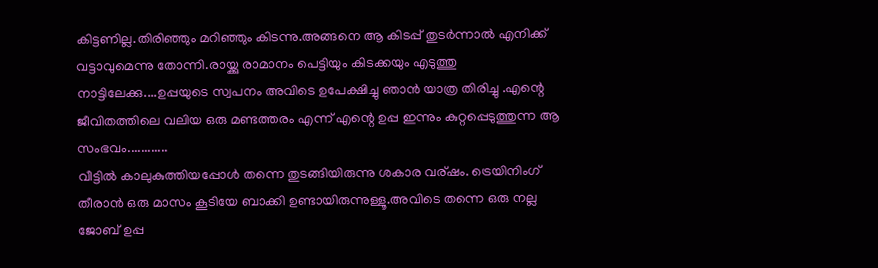കിട്ടണില്ല.തിരിഞ്ഞും മറിഞ്ഞും കിടന്നു.അങ്ങനെ ആ കിടപ്പ് തുടര്‍ന്നാല്‍ എനിക്ക് വട്ടാവുമെന്നു തോന്നി.രായ്ക്കു രാമാനം പെട്ടിയും കിടക്കയും എടുത്തു നാട്ടിലേക്കു....ഉപ്പയുടെ സ്വപനം അവിടെ ഉപേക്ഷിച്ചു ഞാന്‍ യാത്ര തിരിച്ചു .എന്റെ ജീവിതത്തിലെ വലിയ ഒരു മണ്ടത്തരം എന്ന് എന്റെ ഉപ്പ ഇന്നും കുറ്റപ്പെടുത്തുന്ന ആ സംഭവം............
വീട്ടില്‍ കാലുകുത്തിയപ്പോള്‍ തന്നെ തുടങ്ങിയിരുന്നു ശകാര വര്ഷം. ട്രെയിനിംഗ് തീരാന്‍ ഒരു മാസം കൂടിയേ ബാക്കി ഉണ്ടായിരുന്നുള്ളൂ.അവിടെ തന്നെ ഒരു നല്ല ജോബ്‌ ഉപ്പ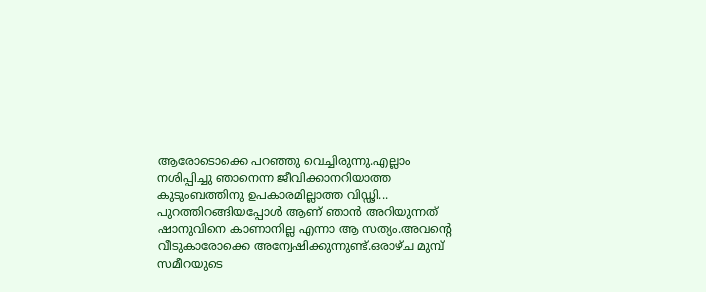ആരോടൊക്കെ പറഞ്ഞു വെച്ചിരുന്നു.എല്ലാം നശിപ്പിച്ചു ഞാനെന്ന ജീവിക്കാനറിയാത്ത കുടുംബത്തിനു ഉപകാരമില്ലാത്ത വിഡ്ഢി...
പുറത്തിറങ്ങിയപ്പോള്‍ ആണ് ഞാന്‍ അറിയുന്നത് ഷാനുവിനെ കാണാനില്ല എന്നാ ആ സത്യം.അവന്റെ വീടുകാരോക്കെ അന്വേഷിക്കുന്നുണ്ട്.ഒരാഴ്ച മുമ്പ് സമീറയുടെ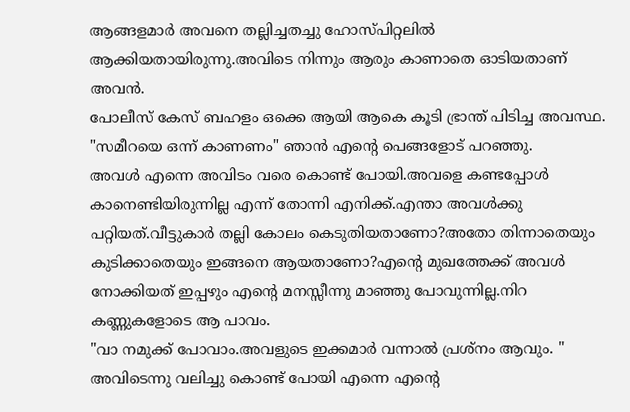ആങ്ങളമാര്‍ അവനെ തല്ലിച്ചതച്ചു ഹോസ്പിറ്റലില്‍ ആക്കിയതായിരുന്നു.അവിടെ നിന്നും ആരും കാണാതെ ഓടിയതാണ് അവന്‍.
പോലീസ് കേസ് ബഹളം ഒക്കെ ആയി ആകെ കൂടി ഭ്രാന്ത് പിടിച്ച അവസ്ഥ.
"സമീറയെ ഒന്ന് കാണണം" ഞാന്‍ എന്റെ പെങ്ങളോട് പറഞ്ഞു.
അവള്‍ എന്നെ അവിടം വരെ കൊണ്ട് പോയി.അവളെ കണ്ടപ്പോള്‍ കാനെണ്ടിയിരുന്നില്ല എന്ന് തോന്നി എനിക്ക്.എന്താ അവള്‍ക്കു പറ്റിയത്.വീട്ടുകാര്‍ തല്ലി കോലം കെടുതിയതാണോ?അതോ തിന്നാതെയും കുടിക്കാതെയും ഇങ്ങനെ ആയതാണോ?എന്റെ മുഖത്തേക്ക് അവള്‍ നോക്കിയത് ഇപ്പഴും എന്റെ മനസ്സീന്നു മാഞ്ഞു പോവുന്നില്ല.നിറ കണ്ണുകളോടെ ആ പാവം.
"വാ നമുക്ക് പോവാം.അവളുടെ ഇക്കമാര്‍ വന്നാല്‍ പ്രശ്നം ആവും. "
അവിടെന്നു വലിച്ചു കൊണ്ട് പോയി എന്നെ എന്റെ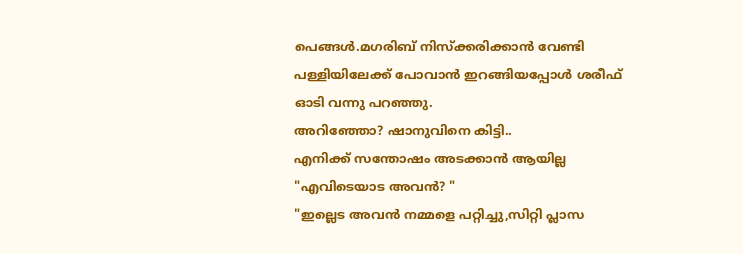പെങ്ങള്‍.മഗരിബ് നിസ്ക്കരിക്കാന്‍ വേണ്ടി പള്ളിയിലേക്ക് പോവാന്‍ ഇറങ്ങിയപ്പോള്‍ ശരീഫ് ഓടി വന്നു പറഞ്ഞു.
അറിഞ്ഞോ? ഷാനുവിനെ കിട്ടി..
എനിക്ക് സന്തോഷം അടക്കാന്‍ ആയില്ല
"എവിടെയാട അവന്‍? "
"ഇല്ലെട അവന്‍ നമ്മളെ പറ്റിച്ചു,സിറ്റി പ്ലാസ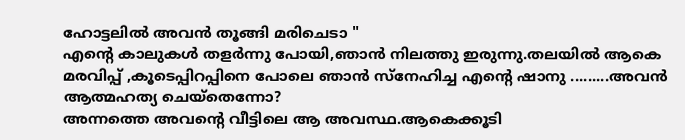ഹോട്ടലില്‍ അവന്‍ തൂങ്ങി മരിചെടാ "
എന്റെ കാലുകള്‍ തളര്‍ന്നു പോയി,ഞാന്‍ നിലത്തു ഇരുന്നു.തലയില്‍ ആകെ മരവിപ്പ് ,കൂടെപ്പിറപ്പിനെ പോലെ ഞാന്‍ സ്നേഹിച്ച എന്റെ ഷാനു .........അവന്‍ ആത്മഹത്യ ചെയ്തെന്നോ?
അന്നത്തെ അവന്റെ വീട്ടിലെ ആ അവസ്ഥ.ആകെക്കൂടി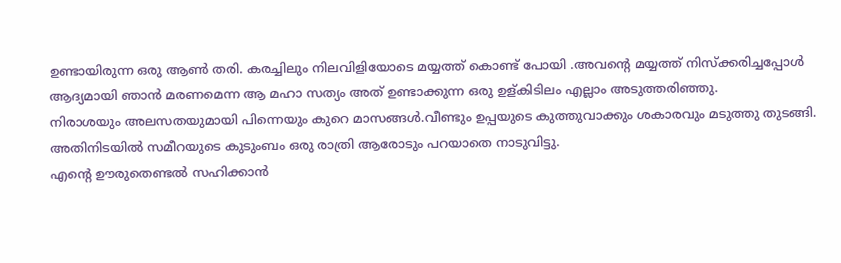ഉണ്ടായിരുന്ന ഒരു ആണ്‍ തരി. കരച്ചിലും നിലവിളിയോടെ മയ്യത്ത് കൊണ്ട് പോയി .അവന്റെ മയ്യത്ത് നിസ്ക്കരിച്ചപ്പോള്‍ ആദ്യമായി ഞാന്‍ മരണമെന്ന ആ മഹാ സത്യം അത് ഉണ്ടാക്കുന്ന ഒരു ഉള്കിടിലം എല്ലാം അടുത്തരിഞ്ഞു.
നിരാശയും അലസതയുമായി പിന്നെയും കുറെ മാസങ്ങള്‍.വീണ്ടും ഉപ്പയുടെ കുത്തുവാക്കും ശകാരവും മടുത്തു തുടങ്ങി. അതിനിടയില്‍ സമീറയുടെ കുടുംബം ഒരു രാത്രി ആരോടും പറയാതെ നാടുവിട്ടു.
എന്റെ ഊരുതെണ്ടല്‍ സഹിക്കാന്‍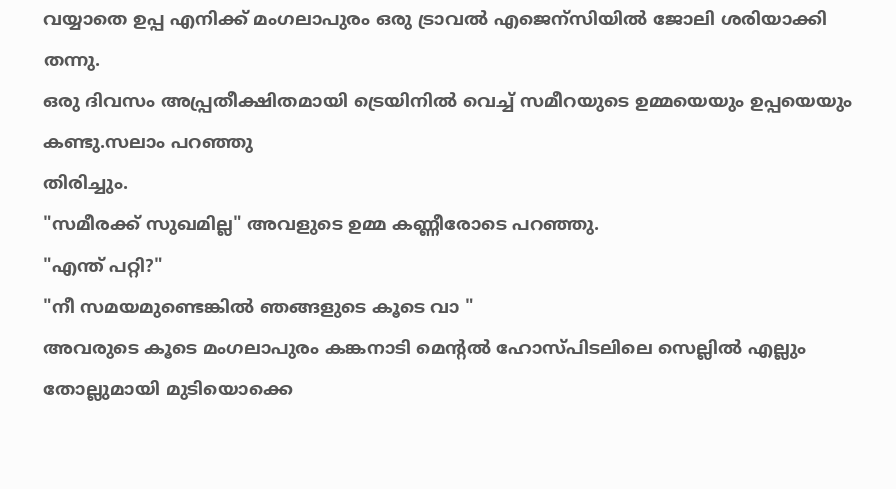വയ്യാതെ ഉപ്പ എനിക്ക് മംഗലാപുരം ഒരു ട്രാവല്‍ എജെന്സിയില്‍ ജോലി ശരിയാക്കി തന്നു.
ഒരു ദിവസം അപ്പ്രതീക്ഷിതമായി ട്രെയിനില്‍ വെച്ച് സമീറയുടെ ഉമ്മയെയും ഉപ്പയെയും കണ്ടു.സലാം പറഞ്ഞു
തിരിച്ചും.
"സമീരക്ക് സുഖമില്ല" അവളുടെ ഉമ്മ കണ്ണീരോടെ പറഞ്ഞു.
"എന്ത് പറ്റി?"
"നീ സമയമുണ്ടെങ്കില്‍ ഞങ്ങളുടെ കൂടെ വാ "
അവരുടെ കൂടെ മംഗലാപുരം കങ്കനാടി മെന്റല്‍ ഹോസ്പിടലിലെ സെല്ലില്‍ എല്ലും തോല്ലുമായി മുടിയൊക്കെ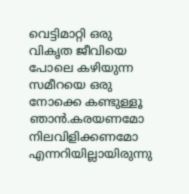വെട്ടിമാറ്റി ഒരു വികൃത ജീവിയെ പോലെ കഴിയുന്ന സമീറയെ ഒരു നോക്കെ കണ്ടുള്ളൂ ഞാന്‍.കരയണമോ നിലവിളിക്കണമോ എന്നറിയില്ലായിരുന്നു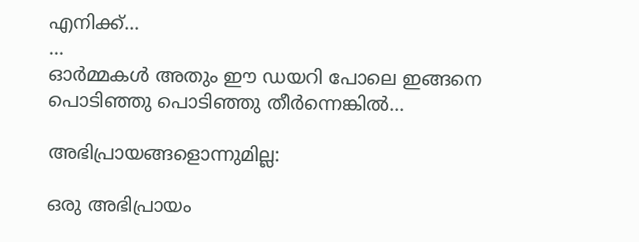എനിക്ക്...
...
ഓര്‍മ്മകള്‍ അതും ഈ ഡയറി പോലെ ഇങ്ങനെ പൊടിഞ്ഞു പൊടിഞ്ഞു തീര്‍ന്നെങ്കില്‍...

അഭിപ്രായങ്ങളൊന്നുമില്ല:

ഒരു അഭിപ്രായം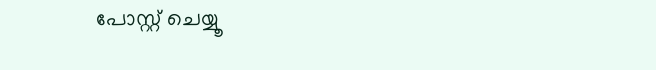പോസ്റ്റ് ചെയ്യൂ